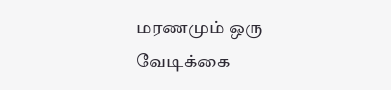மரணமும் ஒரு வேடிக்கை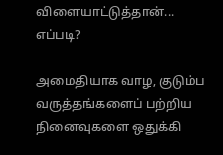விளையாட்டுத்தான்... எப்படி?

அமைதியாக வாழ, குடும்ப வருத்தங்களைப் பற்றிய நினைவுகளை ஒதுக்கி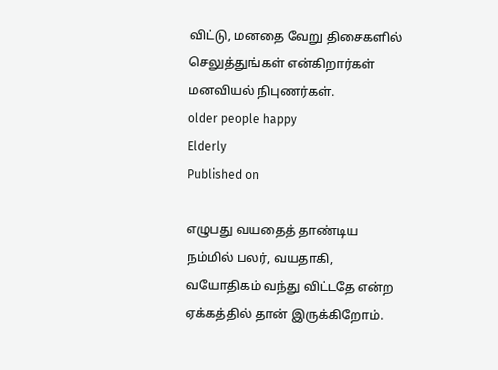விட்டு, மனதை வேறு திசைகளில் செலுத்துங்கள் என்கிறார்கள் மனவியல் நிபுணர்கள்.
older people happy
Elderly
Published on

எழுபது வயதைத் தாண்டிய நம்மில் பலர், வயதாகி, வயோதிகம் வந்து விட்டதே என்ற ஏக்கத்தில் தான் இருக்கிறோம்.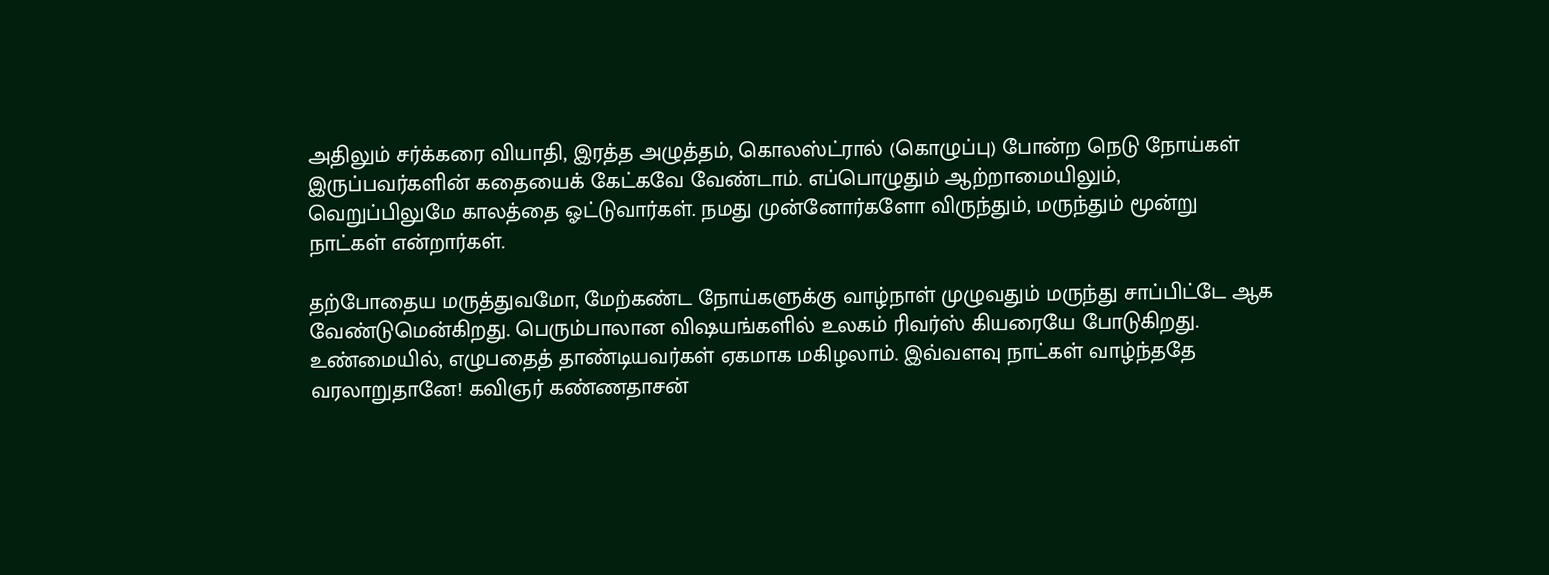அதிலும் சர்க்கரை வியாதி, இரத்த அழுத்தம், கொலஸ்ட்ரால் (கொழுப்பு) போன்ற நெடு நோய்கள் இருப்பவர்களின் கதையைக் கேட்கவே வேண்டாம். எப்பொழுதும் ஆற்றாமையிலும், வெறுப்பிலுமே காலத்தை ஓட்டுவார்கள். நமது முன்னோர்களோ விருந்தும், மருந்தும் மூன்று நாட்கள் என்றார்கள்.

தற்போதைய மருத்துவமோ, மேற்கண்ட நோய்களுக்கு வாழ்நாள் முழுவதும் மருந்து சாப்பிட்டே ஆக வேண்டுமென்கிறது. பெரும்பாலான விஷயங்களில் உலகம் ரிவர்ஸ் கியரையே போடுகிறது. உண்மையில், எழுபதைத் தாண்டியவர்கள் ஏகமாக மகிழலாம். இவ்வளவு நாட்கள் வாழ்ந்ததே வரலாறுதானே! கவிஞர் கண்ணதாசன்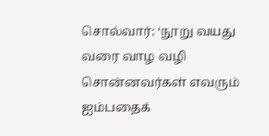சொல்வார்: ‘நூறு வயது வரை வாழ வழி சொன்னவர்கள் எவரும் ஐம்பதைக்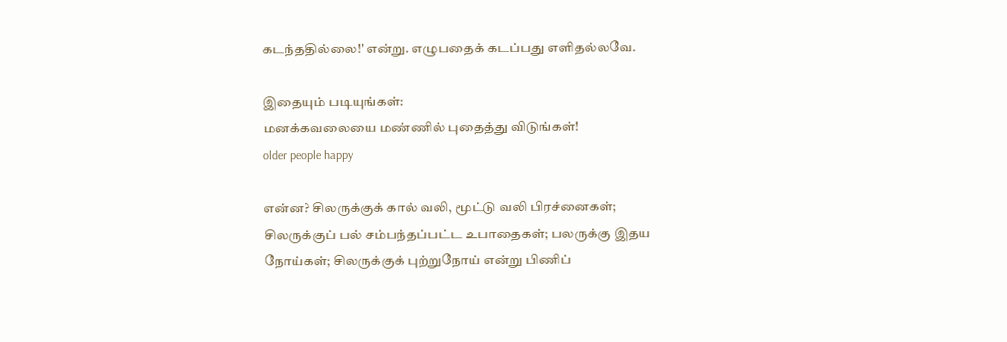கடந்ததில்லை!' என்று. எழுபதைக் கடப்பது எளிதல்லவே.

இதையும் படியுங்கள்:
மனக்கவலையை மண்ணில் புதைத்து விடுங்கள்!
older people happy

என்ன? சிலருக்குக் கால் வலி, மூட்டு வலி பிரச்னைகள்; சிலருக்குப் பல் சம்பந்தப்பட்ட உபாதைகள்; பலருக்கு இதய நோய்கள்; சிலருக்குக் புற்றுநோய் என்று பிணிப்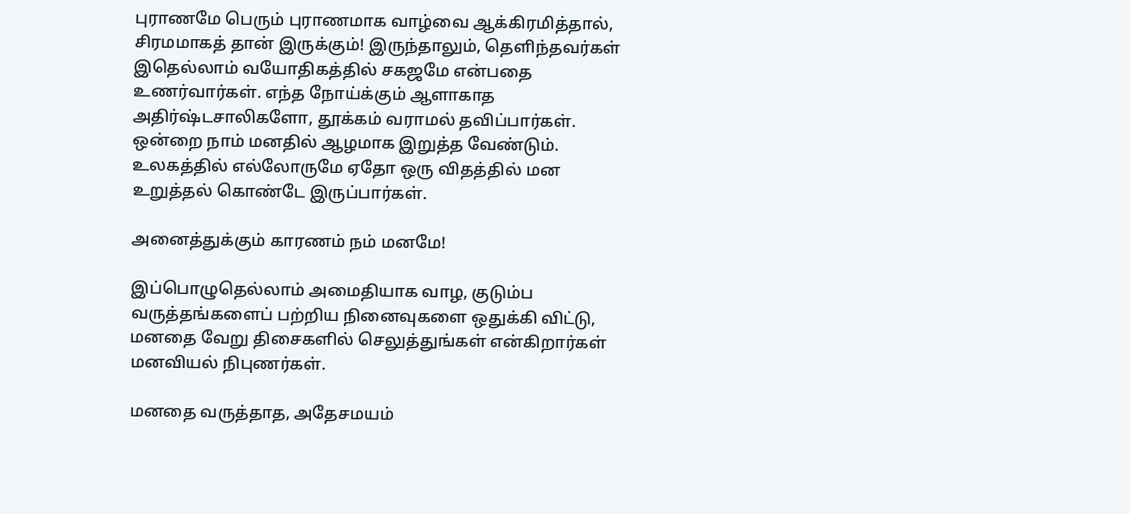புராணமே பெரும் புராணமாக வாழ்வை ஆக்கிரமித்தால், சிரமமாகத் தான் இருக்கும்! இருந்தாலும், தெளிந்தவர்கள் இதெல்லாம் வயோதிகத்தில் சகஜமே என்பதை உணர்வார்கள். எந்த நோய்க்கும் ஆளாகாத அதிர்ஷ்டசாலிகளோ, தூக்கம் வராமல் தவிப்பார்கள். ஒன்றை நாம் மனதில் ஆழமாக இறுத்த வேண்டும். உலகத்தில் எல்லோருமே ஏதோ ஒரு விதத்தில் மன உறுத்தல் கொண்டே இருப்பார்கள்.

அனைத்துக்கும் காரணம் நம் மனமே!

இப்பொழுதெல்லாம் அமைதியாக வாழ, குடும்ப வருத்தங்களைப் பற்றிய நினைவுகளை ஒதுக்கி விட்டு, மனதை வேறு திசைகளில் செலுத்துங்கள் என்கிறார்கள் மனவியல் நிபுணர்கள்.

மனதை வருத்தாத, அதேசமயம்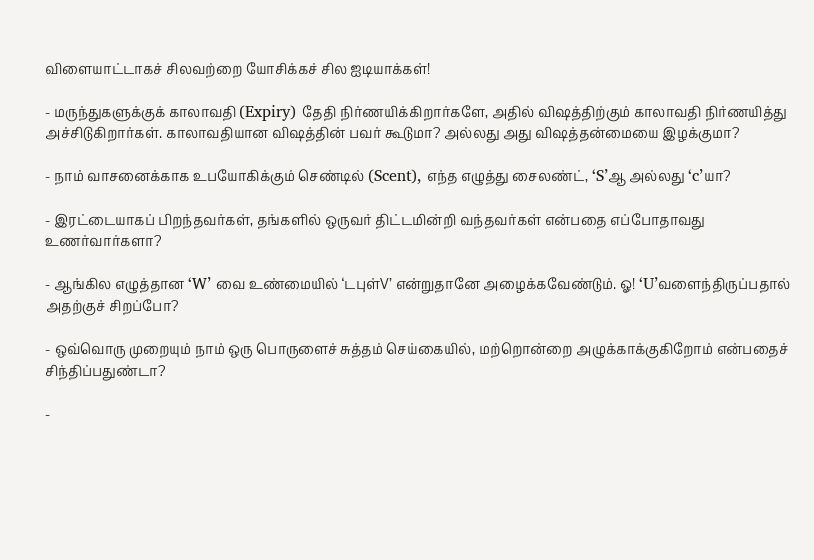விளையாட்டாகச் சிலவற்றை யோசிக்கச் சில ஐடியாக்கள்!

- மருந்துகளுக்குக் காலாவதி (Expiry) தேதி நிர்ணயிக்கிறார்களே, அதில் விஷத்திற்கும் காலாவதி நிர்ணயித்து அச்சிடுகிறார்கள். காலாவதியான விஷத்தின் பவர் கூடுமா? அல்லது அது விஷத்தன்மையை இழக்குமா?

- நாம் வாசனைக்காக உபயோகிக்கும் செண்டில் (Scent), எந்த எழுத்து சைலண்ட், ‘S’ஆ அல்லது ‘c’யா?

- இரட்டையாகப் பிறந்தவர்கள், தங்களில் ஒருவர் திட்டமின்றி வந்தவர்கள் என்பதை எப்போதாவது உணர்வார்களா?

- ஆங்கில எழுத்தான ‘W’ வை உண்மையில் ‘டபுள்V’ என்றுதானே அழைக்கவேண்டும். ஓ! ‘U’வளைந்திருப்பதால் அதற்குச் சிறப்போ?

- ஒவ்வொரு முறையும் நாம் ஒரு பொருளைச் சுத்தம் செய்கையில், மற்றொன்றை அழுக்காக்குகிறோம் என்பதைச் சிந்திப்பதுண்டா?

-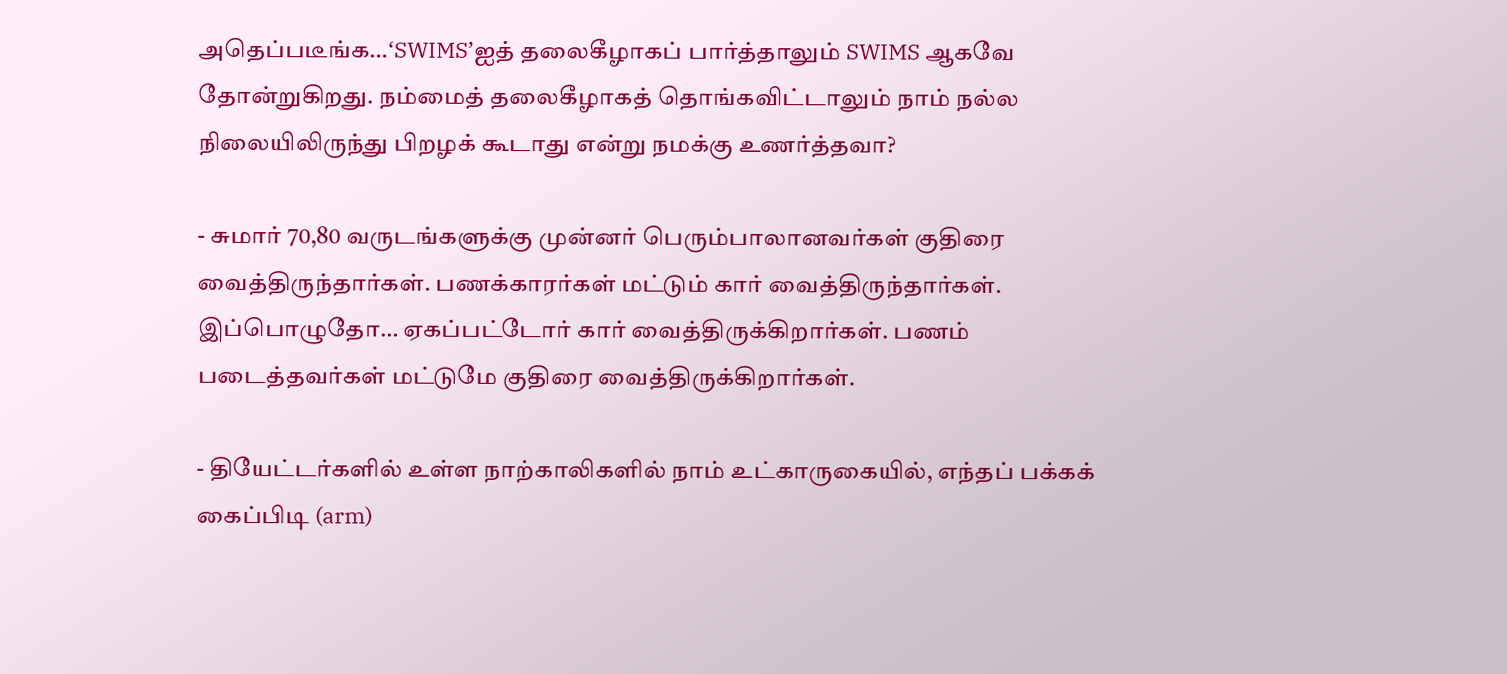அதெப்படீங்க…‘SWIMS’ஐத் தலைகீழாகப் பார்த்தாலும் SWIMS ஆகவே தோன்றுகிறது. நம்மைத் தலைகீழாகத் தொங்கவிட்டாலும் நாம் நல்ல நிலையிலிருந்து பிறழக் கூடாது என்று நமக்கு உணர்த்தவா?

- சுமார் 70,80 வருடங்களுக்கு முன்னர் பெரும்பாலானவர்கள் குதிரை வைத்திருந்தார்கள். பணக்காரர்கள் மட்டும் கார் வைத்திருந்தார்கள். இப்பொழுதோ… ஏகப்பட்டோர் கார் வைத்திருக்கிறார்கள். பணம் படைத்தவர்கள் மட்டுமே குதிரை வைத்திருக்கிறார்கள்.

- தியேட்டர்களில் உள்ள நாற்காலிகளில் நாம் உட்காருகையில், எந்தப் பக்கக் கைப்பிடி (arm)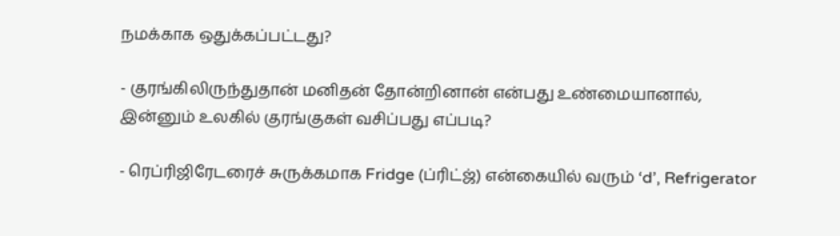நமக்காக ஒதுக்கப்பட்டது?

- குரங்கிலிருந்துதான் மனிதன் தோன்றினான் என்பது உண்மையானால், இன்னும் உலகில் குரங்குகள் வசிப்பது எப்படி?

- ரெப்ரிஜிரேடரைச் சுருக்கமாக Fridge (ப்ரிட்ஜ்) என்கையில் வரும் ‘d’, Refrigerator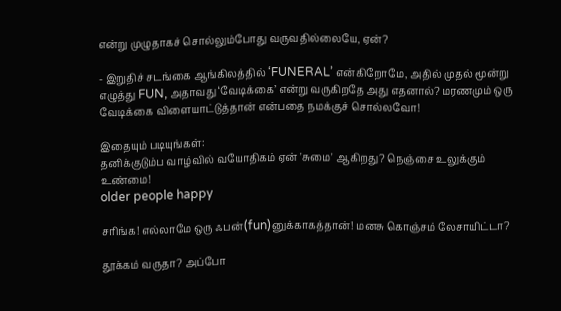என்று முழுதாகச் சொல்லும்போது வருவதில்லையே, ஏன்?

- இறுதிச் சடங்கை ஆங்கிலத்தில் ‘FUNERAL’ என்கிறோமே, அதில் முதல் மூன்று எழுத்து FUN, அதாவது ‘வேடிக்கை’ என்று வருகிறதே அது எதனால்? மரணமும் ஒரு வேடிக்கை விளையாட்டுத்தான் என்பதை நமக்குச் சொல்லவோ!

இதையும் படியுங்கள்:
தனிக்குடும்ப வாழ்வில் வயோதிகம் ஏன் 'சுமை' ஆகிறது? நெஞ்சை உலுக்கும் உண்மை!
older people happy

சரிங்க! எல்லாமே ஒரு ஃபன்(fun)னுக்காகத்தான்! மனசு கொஞ்சம் லேசாயிட்டா?

தூக்கம் வருதா? அப்போ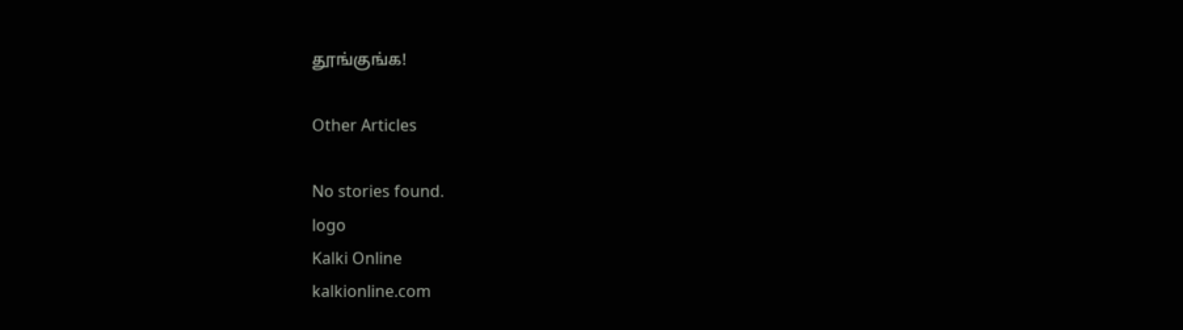தூங்குங்க!

Other Articles

No stories found.
logo
Kalki Online
kalkionline.com